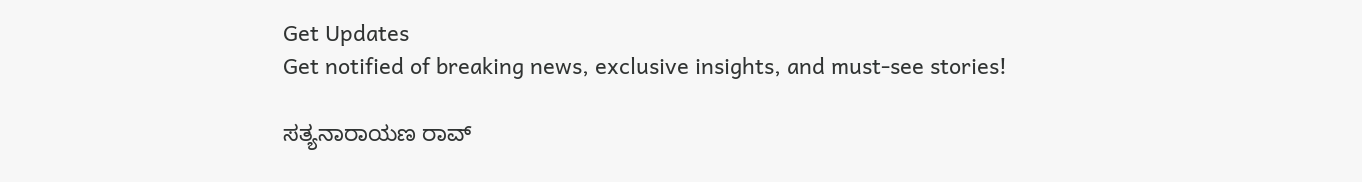Get Updates
Get notified of breaking news, exclusive insights, and must-see stories!

ಸತ್ಯನಾರಾಯಣ ರಾವ್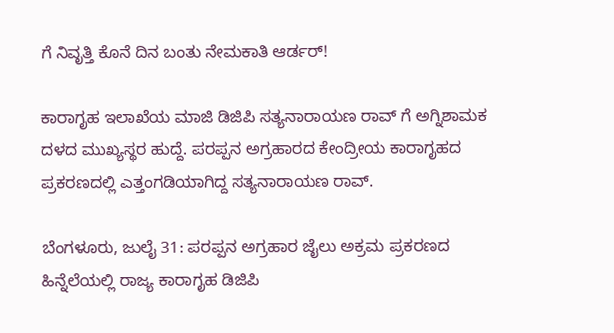ಗೆ ನಿವೃತ್ತಿ ಕೊನೆ ದಿನ ಬಂತು ನೇಮಕಾತಿ ಆರ್ಡರ್!

ಕಾರಾಗೃಹ ಇಲಾಖೆಯ ಮಾಜಿ ಡಿಜಿಪಿ ಸತ್ಯನಾರಾಯಣ ರಾವ್ ಗೆ ಅಗ್ನಿಶಾಮಕ ದಳದ ಮುಖ್ಯಸ್ಥರ ಹುದ್ದೆ. ಪರಪ್ಪನ ಅಗ್ರಹಾರದ ಕೇಂದ್ರೀಯ ಕಾರಾಗೃಹದ ಪ್ರಕರಣದಲ್ಲಿ ಎತ್ತಂಗಡಿಯಾಗಿದ್ದ ಸತ್ಯನಾರಾಯಣ ರಾವ್.

ಬೆಂಗಳೂರು, ಜುಲೈ 31: ಪರಪ್ಪನ ಅಗ್ರಹಾರ ಜೈಲು ಅಕ್ರಮ ಪ್ರಕರಣದ ಹಿನ್ನೆಲೆಯಲ್ಲಿ ರಾಜ್ಯ ಕಾರಾಗೃಹ ಡಿಜಿಪಿ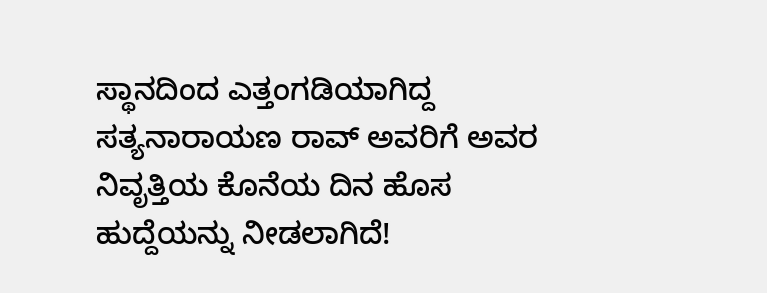ಸ್ಥಾನದಿಂದ ಎತ್ತಂಗಡಿಯಾಗಿದ್ದ ಸತ್ಯನಾರಾಯಣ ರಾವ್ ಅವರಿಗೆ ಅವರ ನಿವೃತ್ತಿಯ ಕೊನೆಯ ದಿನ ಹೊಸ ಹುದ್ದೆಯನ್ನು ನೀಡಲಾಗಿದೆ!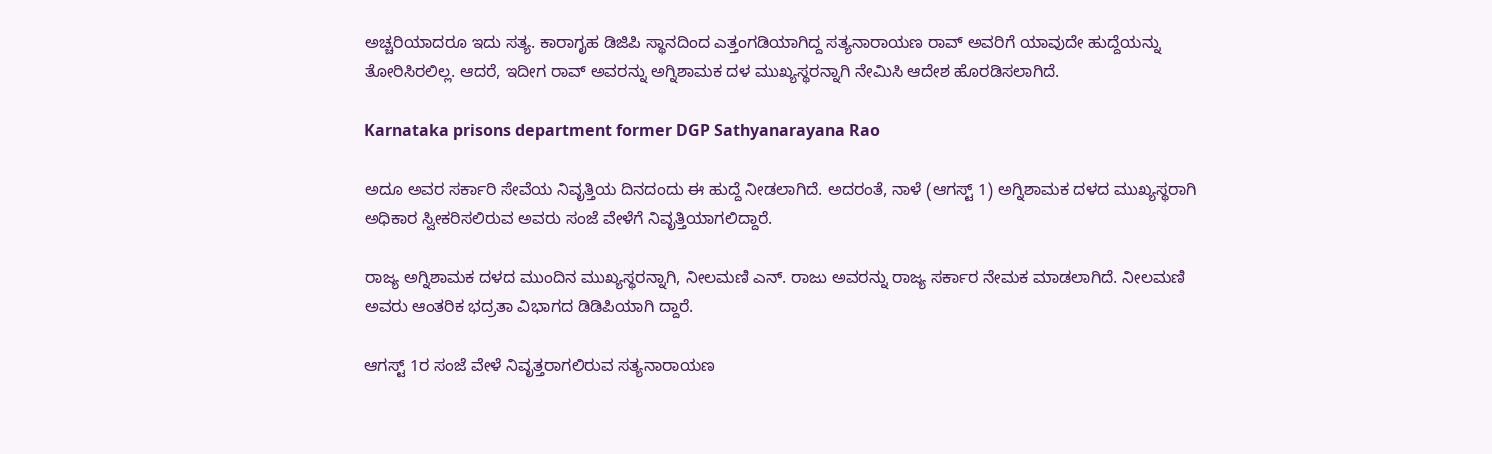ಅಚ್ಚರಿಯಾದರೂ ಇದು ಸತ್ಯ. ಕಾರಾಗೃಹ ಡಿಜಿಪಿ ಸ್ಥಾನದಿಂದ ಎತ್ತಂಗಡಿಯಾಗಿದ್ದ ಸತ್ಯನಾರಾಯಣ ರಾವ್ ಅವರಿಗೆ ಯಾವುದೇ ಹುದ್ದೆಯನ್ನು ತೋರಿಸಿರಲಿಲ್ಲ. ಆದರೆ, ಇದೀಗ ರಾವ್ ಅವರನ್ನು ಅಗ್ನಿಶಾಮಕ ದಳ ಮುಖ್ಯಸ್ಥರನ್ನಾಗಿ ನೇಮಿಸಿ ಆದೇಶ ಹೊರಡಿಸಲಾಗಿದೆ.

Karnataka prisons department former DGP Sathyanarayana Rao

ಅದೂ ಅವರ ಸರ್ಕಾರಿ ಸೇವೆಯ ನಿವೃತ್ತಿಯ ದಿನದಂದು ಈ ಹುದ್ದೆ ನೀಡಲಾಗಿದೆ. ಅದರಂತೆ, ನಾಳೆ (ಆಗಸ್ಟ್ 1) ಅಗ್ನಿಶಾಮಕ ದಳದ ಮುಖ್ಯಸ್ಥರಾಗಿ ಅಧಿಕಾರ ಸ್ವೀಕರಿಸಲಿರುವ ಅವರು ಸಂಜೆ ವೇಳೆಗೆ ನಿವೃತ್ತಿಯಾಗಲಿದ್ದಾರೆ.

ರಾಜ್ಯ ಅಗ್ನಿಶಾಮಕ ದಳದ ಮುಂದಿನ ಮುಖ್ಯಸ್ಥರನ್ನಾಗಿ, ನೀಲಮಣಿ ಎನ್. ರಾಜು ಅವರನ್ನು ರಾಜ್ಯ ಸರ್ಕಾರ ನೇಮಕ ಮಾಡಲಾಗಿದೆ. ನೀಲಮಣಿ ಅವರು ಆಂತರಿಕ ಭದ್ರತಾ ವಿಭಾಗದ ಡಿಡಿಪಿಯಾಗಿ ದ್ದಾರೆ.

ಆಗಸ್ಟ್ 1ರ ಸಂಜೆ ವೇಳೆ ನಿವೃತ್ತರಾಗಲಿರುವ ಸತ್ಯನಾರಾಯಣ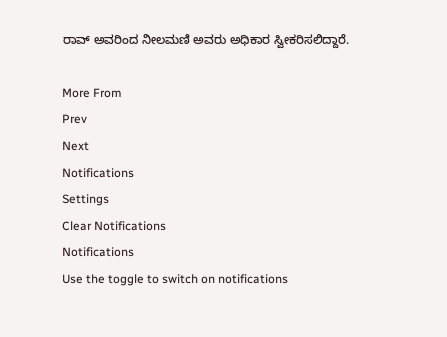ರಾವ್ ಅವರಿಂದ ನೀಲಮಣಿ ಅವರು ಅಧಿಕಾರ ಸ್ವೀಕರಿಸಲಿದ್ದಾರೆ.

More From
Prev
Next
Notifications
Settings
Clear Notifications
Notifications
Use the toggle to switch on notifications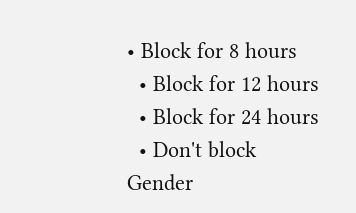• Block for 8 hours
  • Block for 12 hours
  • Block for 24 hours
  • Don't block
Gender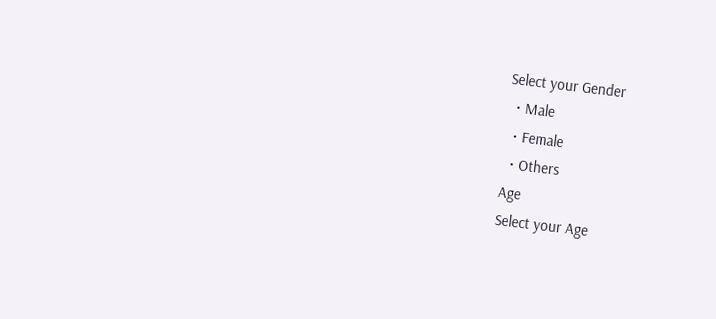Select your Gender
  • Male
  • Female
  • Others
Age
Select your Age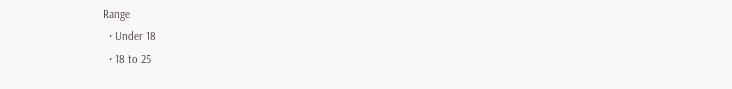Range
  • Under 18
  • 18 to 25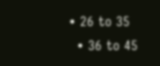• 26 to 35
  • 36 to 45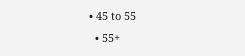• 45 to 55
  • 55+